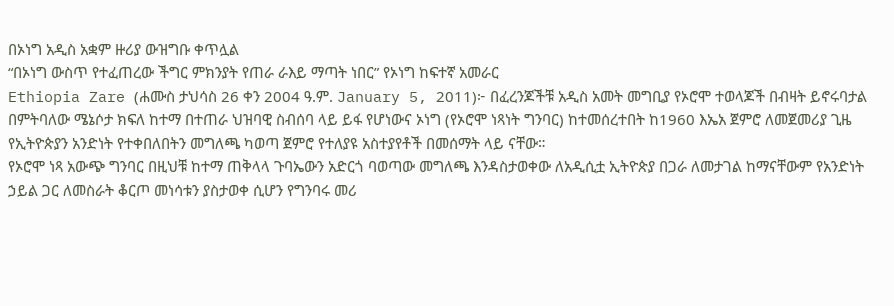በኦነግ አዲስ አቋም ዙሪያ ውዝግቡ ቀጥሏል
“በኦነግ ውስጥ የተፈጠረው ችግር ምክንያት የጠራ ራእይ ማጣት ነበር” የኦነግ ከፍተኛ አመራር
Ethiopia Zare (ሐሙስ ታህሳስ 26 ቀን 2004 ዓ.ም. January 5, 2011)፦ በፈረንጆችቹ አዲስ አመት መግቢያ የኦሮሞ ተወላጆች በብዛት ይኖሩባታል በምትባለው ሜኔሶታ ክፍለ ከተማ በተጠራ ህዝባዊ ስብሰባ ላይ ይፋ የሆነውና ኦነግ (የኦሮሞ ነጻነት ግንባር) ከተመሰረተበት ከ1960 እኤአ ጀምሮ ለመጀመሪያ ጊዜ የኢትዮጵያን አንድነት የተቀበለበትን መግለጫ ካወጣ ጀምሮ የተለያዩ አስተያየቶች በመሰማት ላይ ናቸው።
የኦሮሞ ነጻ አውጭ ግንባር በዚህቹ ከተማ ጠቅላላ ጉባኤውን አድርጎ ባወጣው መግለጫ እንዳስታወቀው ለአዲሲቷ ኢትዮጵያ በጋራ ለመታገል ከማናቸውም የአንድነት ኃይል ጋር ለመስራት ቆርጦ መነሳቱን ያስታወቀ ሲሆን የግንባሩ መሪ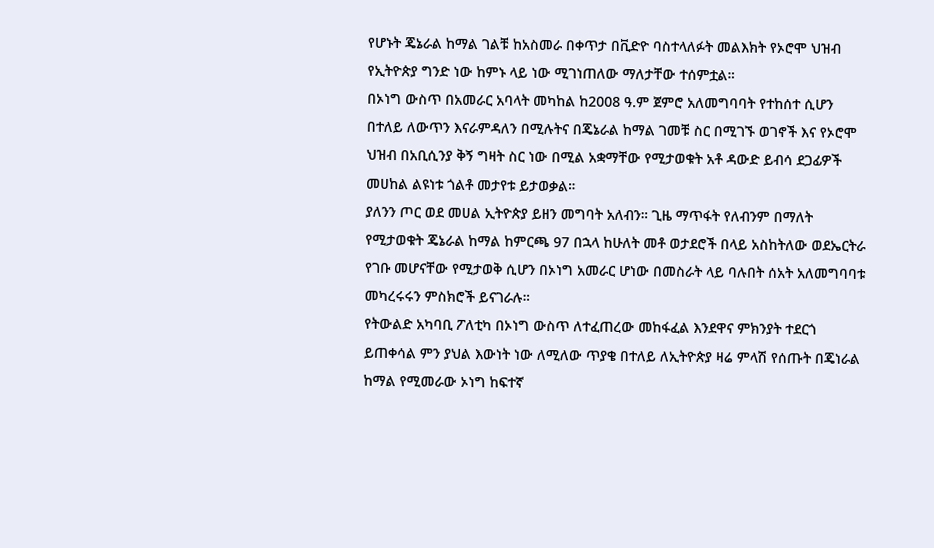የሆኑት ጄኔራል ከማል ገልቹ ከአስመራ በቀጥታ በቪድዮ ባስተላለፉት መልእክት የኦሮሞ ህዝብ የኢትዮጵያ ግንድ ነው ከምኑ ላይ ነው ሚገነጠለው ማለታቸው ተሰምቷል።
በኦነግ ውስጥ በአመራር አባላት መካከል ከ2008 ዓ.ም ጀምሮ አለመግባባት የተከሰተ ሲሆን በተለይ ለውጥን እናራምዳለን በሚሉትና በጄኔራል ከማል ገመቹ ስር በሚገኙ ወገኖች እና የኦሮሞ ህዝብ በአቢሲንያ ቅኝ ግዛት ስር ነው በሚል አቋማቸው የሚታወቁት አቶ ዳውድ ይብሳ ደጋፊዎች መሀከል ልዩነቱ ጎልቶ መታየቱ ይታወቃል።
ያለንን ጦር ወደ መሀል ኢትዮጵያ ይዘን መግባት አለብን። ጊዜ ማጥፋት የለብንም በማለት የሚታወቁት ጄኔራል ከማል ከምርጫ 97 በኋላ ከሁለት መቶ ወታደሮች በላይ አስከትለው ወደኤርትራ የገቡ መሆናቸው የሚታወቅ ሲሆን በኦነግ አመራር ሆነው በመስራት ላይ ባሉበት ሰአት አለመግባባቱ መካረሩሩን ምስክሮች ይናገራሉ።
የትውልድ አካባቢ ፖለቲካ በኦነግ ውስጥ ለተፈጠረው መከፋፈል እንደዋና ምክንያት ተደርጎ ይጠቀሳል ምን ያህል እውነት ነው ለሚለው ጥያቄ በተለይ ለኢትዮጵያ ዛሬ ምላሽ የሰጡት በጄነራል ከማል የሚመራው ኦነግ ከፍተኛ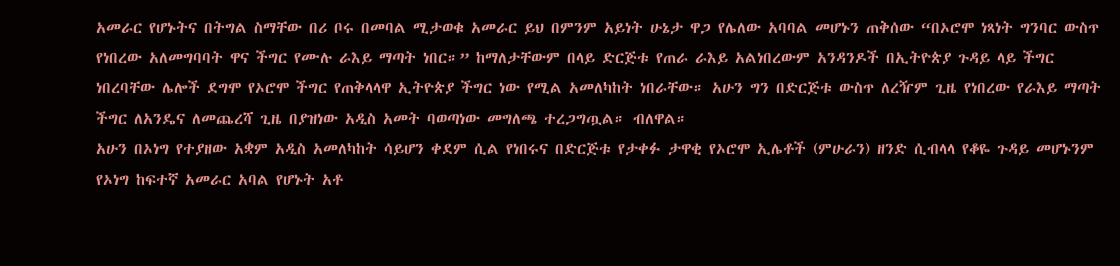አመራር የሆኑትና በትግል ስማቸው በሪ ቦሩ በመባል ሚታወቁ አመራር ይህ በምንም አይነት ሁኔታ ዋጋ የሌለው አባባል መሆኑን ጠቅሰው “በኦሮሞ ነጻነት ግንባር ውስጥ የነበረው አለመግባባት ዋና ችግር የሙሉ ራእይ ማጣት ነበር።” ከማለታቸውም በላይ ድርጅቱ የጠራ ራእይ አልነበረውም አንዳንዶች በኢትዮጵያ ጉዳይ ላይ ችግር ነበረባቸው ሌሎች ደግሞ የኦሮሞ ችግር የጠቅላላዋ ኢትዮጵያ ችግር ነው የሚል አመለካከት ነበራቸው። አሁን ግን በድርጅቱ ውስጥ ለረዥም ጊዜ የነበረው የራእይ ማጣት ችግር ለአንዴና ለመጨረሻ ጊዜ በያዝነው አዲስ አመት ባወጣነው መግለጫ ተረጋግጧል። ብለዋል።
አሁን በኦነግ የተያዘው አቋም አዲስ አመለካከት ሳይሆን ቀደም ሲል የነበሩና በድርጅቱ የታቀፉ ታዋቂ የኦሮሞ ኢሌቶች (ምሁራን) ዘንድ ሲብላላ የቆዬ ጉዳይ መሆኑንም የኦነግ ከፍተኛ አመራር አባል የሆኑት አቶ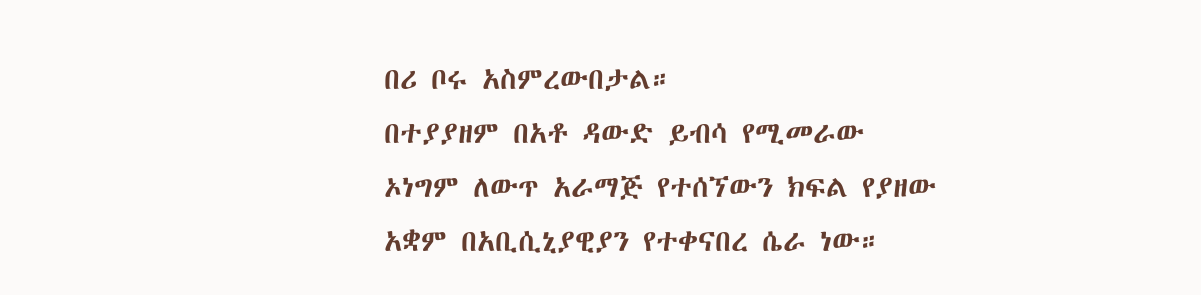በሪ ቦሩ አስምረውበታል።
በተያያዘም በአቶ ዳውድ ይብሳ የሚመራው ኦነግም ለውጥ አራማጅ የተሰኘውን ክፍል የያዘው አቋም በአቢሲኒያዊያን የተቀናበረ ሴራ ነው።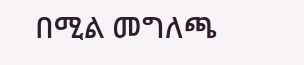በሚል መግለጫ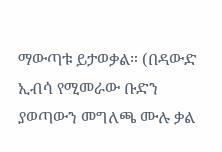ማውጣቱ ይታወቃል። (በዳውድ ኢብሳ የሚመራው ቡድን ያወጣውን መግለጫ ሙሉ ቃል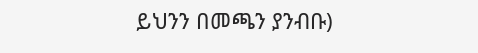ይህንን በመጫን ያንብቡ)